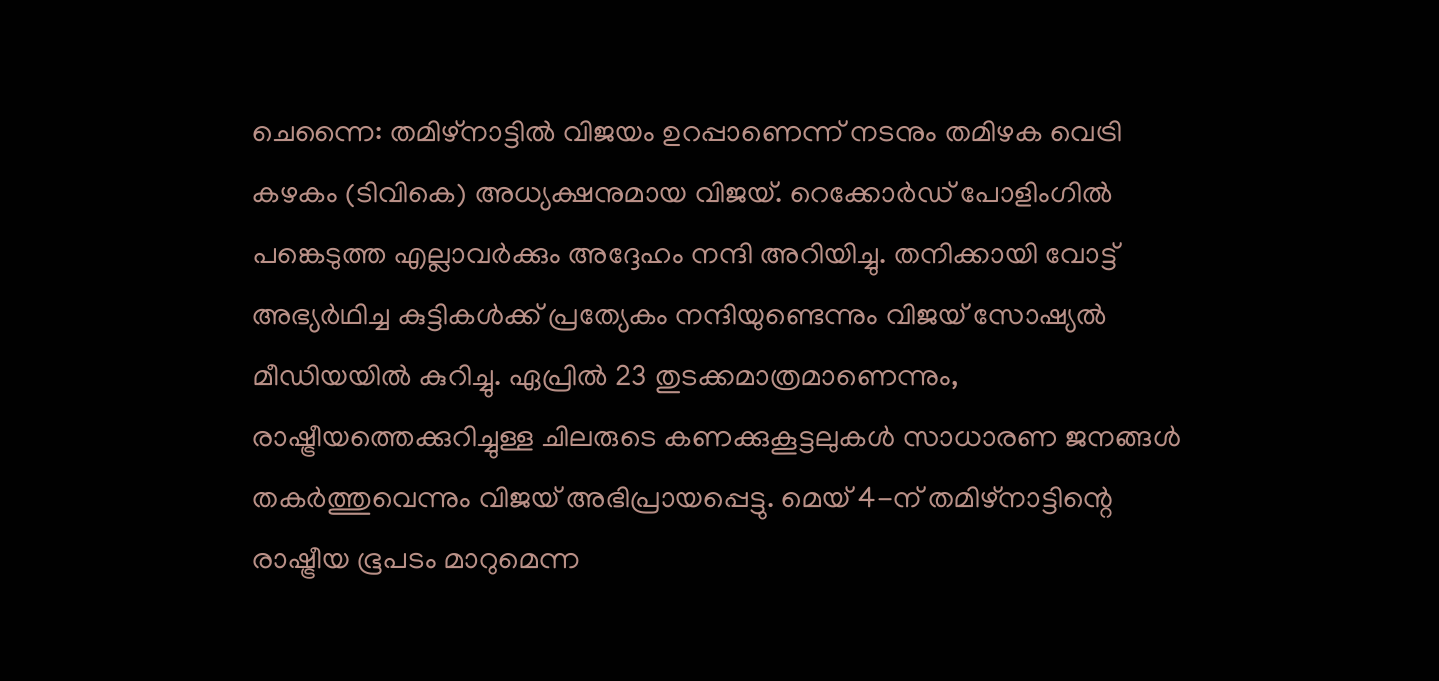ചെന്നൈ: തമിഴ്നാട്ടിൽ വിജയം ഉറപ്പാണെന്ന് നടനും തമിഴക വെട്രി കഴകം (ടിവികെ) അധ്യക്ഷനുമായ വിജയ്. റെക്കോർഡ് പോളിംഗിൽ പങ്കെടുത്ത എല്ലാവർക്കും അദ്ദേഹം നന്ദി അറിയിച്ചു. തനിക്കായി വോട്ട് അഭ്യർഥിച്ച കുട്ടികൾക്ക് പ്രത്യേകം നന്ദിയുണ്ടെന്നും വിജയ് സോഷ്യൽ മീഡിയയിൽ കുറിച്ചു. ഏപ്രിൽ 23 തുടക്കമാത്രമാണെന്നും, രാഷ്ട്രീയത്തെക്കുറിച്ചുള്ള ചിലരുടെ കണക്കുകൂട്ടലുകൾ സാധാരണ ജനങ്ങൾ തകർത്തുവെന്നും വിജയ് അഭിപ്രായപ്പെട്ടു. മെയ് 4-ന് തമിഴ്നാട്ടിന്റെ രാഷ്ട്രീയ ഭൂപടം മാറുമെന്ന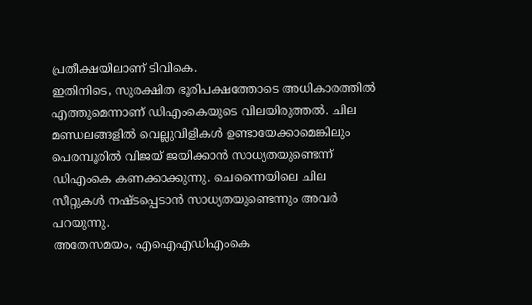പ്രതീക്ഷയിലാണ് ടിവികെ.
ഇതിനിടെ, സുരക്ഷിത ഭൂരിപക്ഷത്തോടെ അധികാരത്തിൽ എത്തുമെന്നാണ് ഡിഎംകെയുടെ വിലയിരുത്തൽ. ചില മണ്ഡലങ്ങളിൽ വെല്ലുവിളികൾ ഉണ്ടായേക്കാമെങ്കിലും പെരമ്പൂരിൽ വിജയ് ജയിക്കാൻ സാധ്യതയുണ്ടെന്ന് ഡിഎംകെ കണക്കാക്കുന്നു. ചെന്നൈയിലെ ചില സീറ്റുകൾ നഷ്ടപ്പെടാൻ സാധ്യതയുണ്ടെന്നും അവർ പറയുന്നു.
അതേസമയം, എഐഎഡിഎംകെ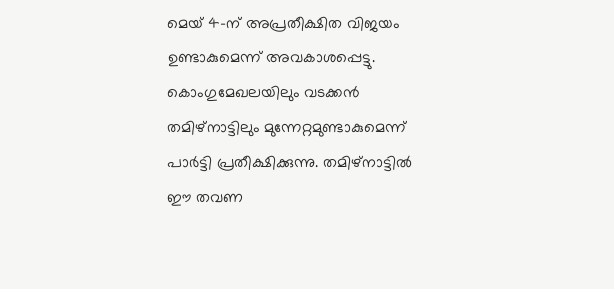മെയ് 4-ന് അപ്രതീക്ഷിത വിജയം ഉണ്ടാകുമെന്ന് അവകാശപ്പെട്ടു. കൊംഗുമേഖലയിലും വടക്കൻ തമിഴ്നാട്ടിലും മുന്നേറ്റമുണ്ടാകുമെന്ന് പാർട്ടി പ്രതീക്ഷിക്കുന്നു. തമിഴ്നാട്ടിൽ ഈ തവണ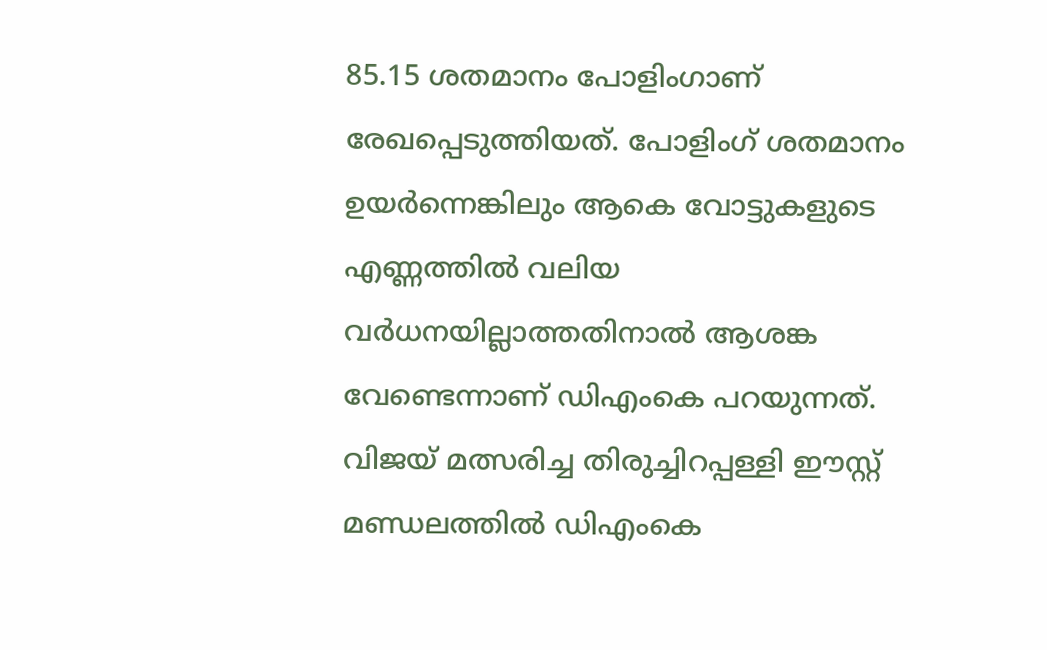85.15 ശതമാനം പോളിംഗാണ് രേഖപ്പെടുത്തിയത്. പോളിംഗ് ശതമാനം ഉയർന്നെങ്കിലും ആകെ വോട്ടുകളുടെ എണ്ണത്തിൽ വലിയ വർധനയില്ലാത്തതിനാൽ ആശങ്ക വേണ്ടെന്നാണ് ഡിഎംകെ പറയുന്നത്. വിജയ് മത്സരിച്ച തിരുച്ചിറപ്പള്ളി ഈസ്റ്റ് മണ്ഡലത്തിൽ ഡിഎംകെ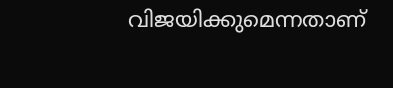വിജയിക്കുമെന്നതാണ്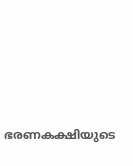ഭരണകക്ഷിയുടെ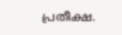പ്രതീക്ഷ.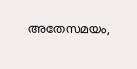അതേസമയം,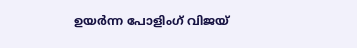ഉയർന്ന പോളിംഗ് വിജയ്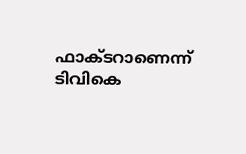ഫാക്ടറാണെന്ന് ടിവികെ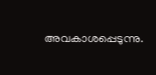അവകാശപ്പെടുന്നു.